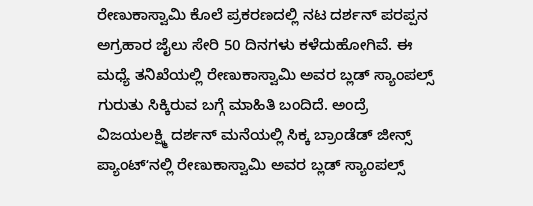ರೇಣುಕಾಸ್ವಾಮಿ ಕೊಲೆ ಪ್ರಕರಣದಲ್ಲಿ ನಟ ದರ್ಶನ್ ಪರಪ್ಪನ ಅಗ್ರಹಾರ ಜೈಲು ಸೇರಿ 50 ದಿನಗಳು ಕಳೆದುಹೋಗಿವೆ. ಈ ಮಧ್ಯೆ ತನಿಖೆಯಲ್ಲಿ ರೇಣುಕಾಸ್ವಾಮಿ ಅವರ ಬ್ಲಡ್ ಸ್ಯಾಂಪಲ್ಸ್ ಗುರುತು ಸಿಕ್ಕಿರುವ ಬಗ್ಗೆ ಮಾಹಿತಿ ಬಂದಿದೆ. ಅಂದ್ರೆ ವಿಜಯಲಕ್ಷ್ಮಿ ದರ್ಶನ್ ಮನೆಯಲ್ಲಿ ಸಿಕ್ಕ ಬ್ರಾಂಡೆಡ್ ಜೀನ್ಸ್ ಪ್ಯಾಂಟ್ʻನಲ್ಲಿ ರೇಣುಕಾಸ್ವಾಮಿ ಅವರ ಬ್ಲಡ್ ಸ್ಯಾಂಪಲ್ಸ್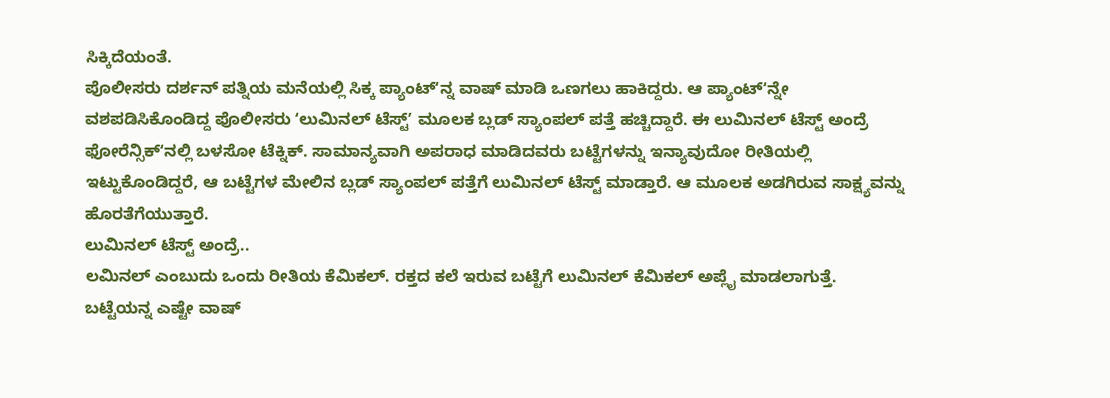ಸಿಕ್ಕಿದೆಯಂತೆ.
ಪೊಲೀಸರು ದರ್ಶನ್ ಪತ್ನಿಯ ಮನೆಯಲ್ಲಿ ಸಿಕ್ಕ ಪ್ಯಾಂಟ್ʻನ್ನ ವಾಷ್ ಮಾಡಿ ಒಣಗಲು ಹಾಕಿದ್ದರು. ಆ ಪ್ಯಾಂಟ್ʻನ್ನೇ ವಶಪಡಿಸಿಕೊಂಡಿದ್ದ ಪೊಲೀಸರು ʻಲುಮಿನಲ್ ಟೆಸ್ಟ್ʼ ಮೂಲಕ ಬ್ಲಡ್ ಸ್ಯಾಂಪಲ್ ಪತ್ತೆ ಹಚ್ಚಿದ್ದಾರೆ. ಈ ಲುಮಿನಲ್ ಟೆಸ್ಟ್ ಅಂದ್ರೆ ಫೋರೆನ್ಸಿಕ್ʻನಲ್ಲಿ ಬಳಸೋ ಟೆಕ್ನಿಕ್. ಸಾಮಾನ್ಯವಾಗಿ ಅಪರಾಧ ಮಾಡಿದವರು ಬಟ್ಟೆಗಳನ್ನು ಇನ್ಯಾವುದೋ ರೀತಿಯಲ್ಲಿ ಇಟ್ಟುಕೊಂಡಿದ್ದರೆ, ಆ ಬಟ್ಟೆಗಳ ಮೇಲಿನ ಬ್ಲಡ್ ಸ್ಯಾಂಪಲ್ ಪತ್ತೆಗೆ ಲುಮಿನಲ್ ಟೆಸ್ಟ್ ಮಾಡ್ತಾರೆ. ಆ ಮೂಲಕ ಅಡಗಿರುವ ಸಾಕ್ಷ್ಯವನ್ನು ಹೊರತೆಗೆಯುತ್ತಾರೆ.
ಲುಮಿನಲ್ ಟೆಸ್ಟ್ ಅಂದ್ರೆ..
ಲಮಿನಲ್ ಎಂಬುದು ಒಂದು ರೀತಿಯ ಕೆಮಿಕಲ್. ರಕ್ತದ ಕಲೆ ಇರುವ ಬಟ್ಟೆಗೆ ಲುಮಿನಲ್ ಕೆಮಿಕಲ್ ಅಪ್ಲೈ ಮಾಡಲಾಗುತ್ತೆ.
ಬಟ್ಟೆಯನ್ನ ಎಷ್ಟೇ ವಾಷ್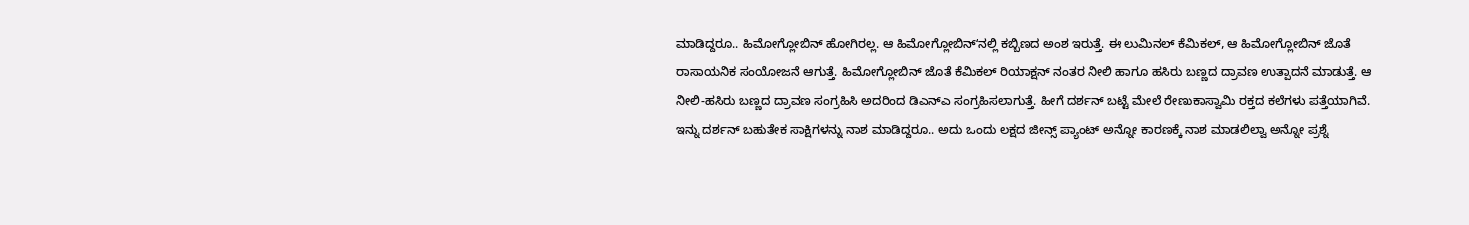ಮಾಡಿದ್ದರೂ.. ಹಿಮೋಗ್ಲೋಬಿನ್ ಹೋಗಿರಲ್ಲ. ಆ ಹಿಮೋಗ್ಲೋಬಿನ್ʻನಲ್ಲಿ ಕಬ್ಬಿಣದ ಅಂಶ ಇರುತ್ತೆ. ಈ ಲುಮಿನಲ್ ಕೆಮಿಕಲ್, ಆ ಹಿಮೋಗ್ಲೋಬಿನ್ ಜೊತೆ ರಾಸಾಯನಿಕ ಸಂಯೋಜನೆ ಆಗುತ್ತೆ. ಹಿಮೋಗ್ಲೋಬಿನ್ ಜೊತೆ ಕೆಮಿಕಲ್ ರಿಯಾಕ್ಷನ್ ನಂತರ ನೀಲಿ ಹಾಗೂ ಹಸಿರು ಬಣ್ಣದ ದ್ರಾವಣ ಉತ್ಪಾದನೆ ಮಾಡುತ್ತೆ. ಆ ನೀಲಿ-ಹಸಿರು ಬಣ್ಣದ ದ್ರಾವಣ ಸಂಗ್ರಹಿಸಿ ಅದರಿಂದ ಡಿಎನ್ಎ ಸಂಗ್ರಹಿಸಲಾಗುತ್ತೆ. ಹೀಗೆ ದರ್ಶನ್ ಬಟ್ಟೆ ಮೇಲೆ ರೇಣುಕಾಸ್ವಾಮಿ ರಕ್ತದ ಕಲೆಗಳು ಪತ್ತೆಯಾಗಿವೆ.
ಇನ್ನು ದರ್ಶನ್ ಬಹುತೇಕ ಸಾಕ್ಷಿಗಳನ್ನು ನಾಶ ಮಾಡಿದ್ದರೂ.. ಅದು ಒಂದು ಲಕ್ಷದ ಜೀನ್ಸ್ ಪ್ಯಾಂಟ್ ಅನ್ನೋ ಕಾರಣಕ್ಕೆ ನಾಶ ಮಾಡಲಿಲ್ವಾ ಅನ್ನೋ ಪ್ರಶ್ನೆ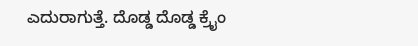ಎದುರಾಗುತ್ತೆ. ದೊಡ್ಡ ದೊಡ್ಡ ಕ್ರೈಂ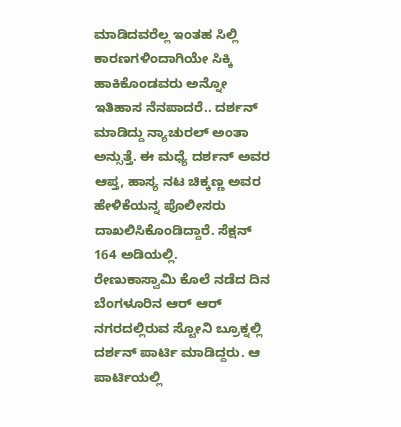ಮಾಡಿದವರೆಲ್ಲ ಇಂತಹ ಸಿಲ್ಲಿ ಕಾರಣಗಳಿಂದಾಗಿಯೇ ಸಿಕ್ಕಿ ಹಾಕಿಕೊಂಡವರು ಅನ್ನೋ ಇತಿಹಾಸ ನೆನಪಾದರೆ.. ದರ್ಶನ್ ಮಾಡಿದ್ದು ನ್ಯಾಚುರಲ್ ಅಂತಾ ಅನ್ಸುತ್ತೆ. ಈ ಮಧ್ಯೆ ದರ್ಶನ್ ಅವರ ಆಪ್ತ, ಹಾಸ್ಯ ನಟ ಚಿಕ್ಕಣ್ಣ ಅವರ ಹೇಳಿಕೆಯನ್ನ ಪೊಲೀಸರು ದಾಖಲಿಸಿಕೊಂಡಿದ್ದಾರೆ. ಸೆಕ್ಷನ್ 164 ಅಡಿಯಲ್ಲಿ.
ರೇಣುಕಾಸ್ವಾಮಿ ಕೊಲೆ ನಡೆದ ದಿನ ಬೆಂಗಳೂರಿನ ಆರ್ ಆರ್ ನಗರದಲ್ಲಿರುವ ಸ್ಟೋನಿ ಬ್ರೂಕ್ನಲ್ಲಿ ದರ್ಶನ್ ಪಾರ್ಟಿ ಮಾಡಿದ್ದರು. ಆ ಪಾರ್ಟಿಯಲ್ಲಿ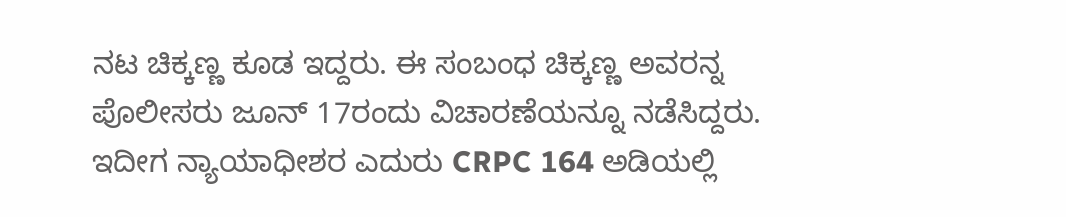ನಟ ಚಿಕ್ಕಣ್ಣ ಕೂಡ ಇದ್ದರು. ಈ ಸಂಬಂಧ ಚಿಕ್ಕಣ್ಣ ಅವರನ್ನ ಪೊಲೀಸರು ಜೂನ್ 17ರಂದು ವಿಚಾರಣೆಯನ್ನೂ ನಡೆಸಿದ್ದರು. ಇದೀಗ ನ್ಯಾಯಾಧೀಶರ ಎದುರು CRPC 164 ಅಡಿಯಲ್ಲಿ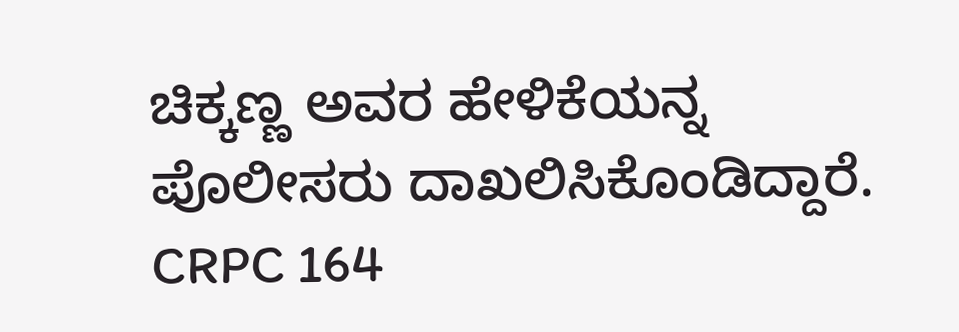ಚಿಕ್ಕಣ್ಣ ಅವರ ಹೇಳಿಕೆಯನ್ನ ಪೊಲೀಸರು ದಾಖಲಿಸಿಕೊಂಡಿದ್ದಾರೆ.
CRPC 164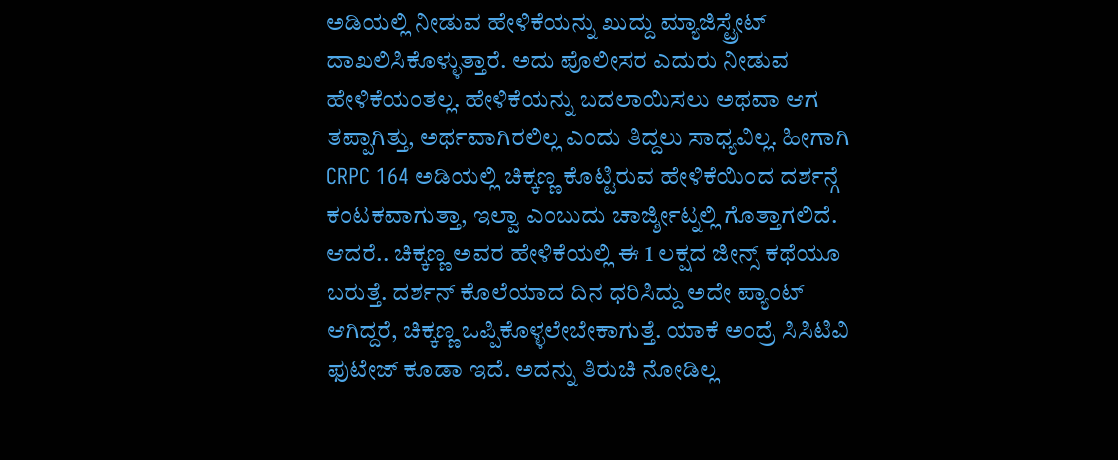ಅಡಿಯಲ್ಲಿ ನೀಡುವ ಹೇಳಿಕೆಯನ್ನು ಖುದ್ದು ಮ್ಯಾಜಿಸ್ಟ್ರೇಟ್ ದಾಖಲಿಸಿಕೊಳ್ಳುತ್ತಾರೆ. ಅದು ಪೊಲೀಸರ ಎದುರು ನೀಡುವ ಹೇಳಿಕೆಯಂತಲ್ಲ. ಹೇಳಿಕೆಯನ್ನು ಬದಲಾಯಿಸಲು ಅಥವಾ ಆಗ ತಪ್ಪಾಗಿತ್ತು, ಅರ್ಥವಾಗಿರಲಿಲ್ಲ ಎಂದು ತಿದ್ದಲು ಸಾಧ್ಯವಿಲ್ಲ. ಹೀಗಾಗಿ CRPC 164 ಅಡಿಯಲ್ಲಿ ಚಿಕ್ಕಣ್ಣ ಕೊಟ್ಟಿರುವ ಹೇಳಿಕೆಯಿಂದ ದರ್ಶನ್ಗೆ ಕಂಟಕವಾಗುತ್ತಾ, ಇಲ್ವಾ ಎಂಬುದು ಚಾರ್ಜ್ಶೀಟ್ನಲ್ಲಿ ಗೊತ್ತಾಗಲಿದೆ.
ಆದರೆ.. ಚಿಕ್ಕಣ್ಣ ಅವರ ಹೇಳಿಕೆಯಲ್ಲಿ ಈ 1 ಲಕ್ಷದ ಜೀನ್ಸ್ ಕಥೆಯೂ ಬರುತ್ತೆ. ದರ್ಶನ್ ಕೊಲೆಯಾದ ದಿನ ಧರಿಸಿದ್ದು ಅದೇ ಪ್ಯಾಂಟ್ ಆಗಿದ್ದರೆ, ಚಿಕ್ಕಣ್ಣ ಒಪ್ಪಿಕೊಳ್ಳಲೇಬೇಕಾಗುತ್ತೆ. ಯಾಕೆ ಅಂದ್ರೆ ಸಿಸಿಟಿವಿ ಫುಟೇಜ್ ಕೂಡಾ ಇದೆ. ಅದನ್ನು ತಿರುಚಿ ನೋಡಿಲ್ಲ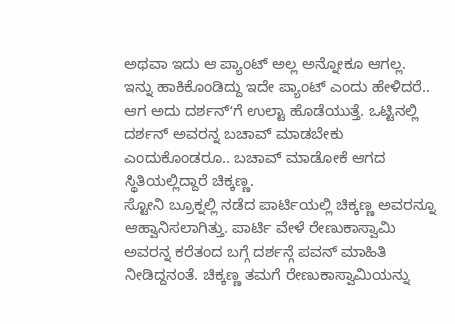ಅಥವಾ ಇದು ಆ ಪ್ಯಾಂಟ್ ಅಲ್ಲ ಅನ್ನೋಕೂ ಆಗಲ್ಲ. ಇನ್ನು ಹಾಕಿಕೊಂಡಿದ್ದು ಇದೇ ಪ್ಯಾಂಟ್ ಎಂದು ಹೇಳಿದರೆ.. ಆಗ ಅದು ದರ್ಶನ್ʻಗೆ ಉಲ್ಟಾ ಹೊಡೆಯುತ್ತೆ. ಒಟ್ಟಿನಲ್ಲಿ ದರ್ಶನ್ ಅವರನ್ನ ಬಚಾವ್ ಮಾಡಬೇಕು ಎಂದುಕೊಂಡರೂ.. ಬಚಾವ್ ಮಾಡೋಕೆ ಆಗದ ಸ್ಥಿತಿಯಲ್ಲಿದ್ದಾರೆ ಚಿಕ್ಕಣ್ಣ.
ಸ್ಟೋನಿ ಬ್ರೂಕ್ನಲ್ಲಿ ನಡೆದ ಪಾರ್ಟಿಯಲ್ಲಿ ಚಿಕ್ಕಣ್ಣ ಅವರನ್ನೂ ಆಹ್ವಾನಿಸಲಾಗಿತ್ತು. ಪಾರ್ಟಿ ವೇಳೆ ರೇಣುಕಾಸ್ವಾಮಿ ಅವರನ್ನ ಕರೆತಂದ ಬಗ್ಗೆ ದರ್ಶನ್ಗೆ ಪವನ್ ಮಾಹಿತಿ ನೀಡಿದ್ದನಂತೆ. ಚಿಕ್ಕಣ್ಣ ತಮಗೆ ರೇಣುಕಾಸ್ವಾಮಿಯನ್ನು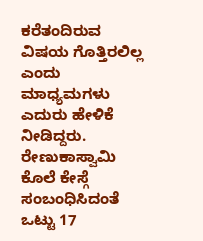ಕರೆತಂದಿರುವ ವಿಷಯ ಗೊತ್ತಿರಲಿಲ್ಲ ಎಂದು ಮಾಧ್ಯಮಗಳು ಎದುರು ಹೇಳಿಕೆ ನೀಡಿದ್ದರು.
ರೇಣುಕಾಸ್ವಾಮಿ ಕೊಲೆ ಕೇಸ್ಗೆ ಸಂಬಂಧಿಸಿದಂತೆ ಒಟ್ಟು 17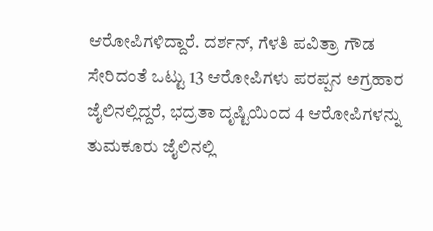ಆರೋಪಿಗಳಿದ್ದಾರೆ. ದರ್ಶನ್, ಗೆಳತಿ ಪವಿತ್ರಾ ಗೌಡ ಸೇರಿದಂತೆ ಒಟ್ಟು 13 ಆರೋಪಿಗಳು ಪರಪ್ಪನ ಅಗ್ರಹಾರ ಜೈಲಿನಲ್ಲಿದ್ದರೆ, ಭದ್ರತಾ ದೃಷ್ಟಿಯಿಂದ 4 ಆರೋಪಿಗಳನ್ನು ತುಮಕೂರು ಜೈಲಿನಲ್ಲಿ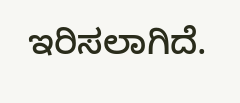ಇರಿಸಲಾಗಿದೆ.